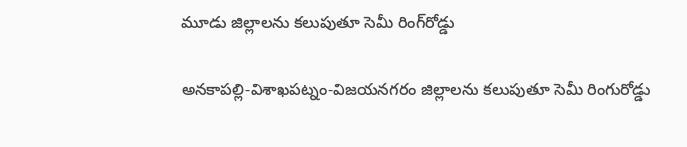మూడు జిల్లాలను కలుపుతూ సెమీ రింగ్‌రోడ్డు

అనకాపల్లి-విశాఖపట్నం-విజయనగరం జిల్లాలను కలుపుతూ సెమీ రింగురోడ్డు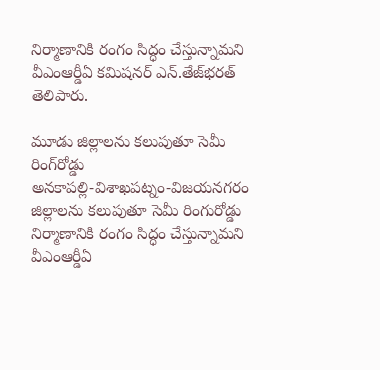నిర్మాణానికి రంగం సిద్ధం చేస్తున్నామని వీఎంఆర్డీఏ కమిషనర్‌ ఎన్‌.తేజ్‌భరత్‌ తెలిపారు.

మూడు జిల్లాలను కలుపుతూ సెమీ రింగ్‌రోడ్డు
అనకాపల్లి-విశాఖపట్నం-విజయనగరం జిల్లాలను కలుపుతూ సెమీ రింగురోడ్డు నిర్మాణానికి రంగం సిద్ధం చేస్తున్నామని వీఎంఆర్డీఏ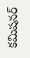కమిషనర్‌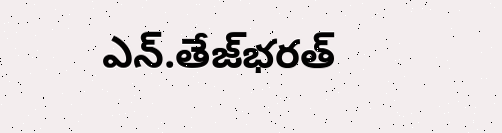ఎన్‌.తేజ్‌భరత్‌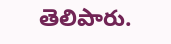తెలిపారు.